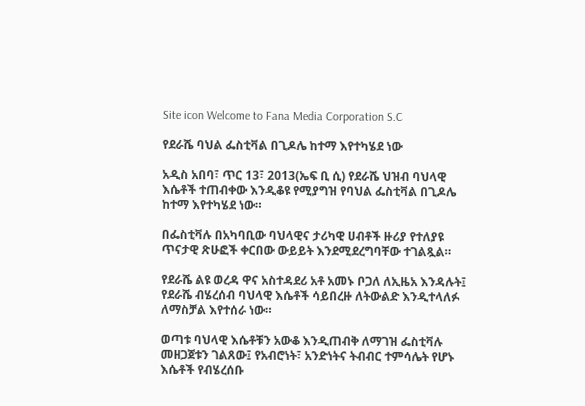Site icon Welcome to Fana Media Corporation S.C

የደራሼ ባህል ፌስቲቫል በጊዶሌ ከተማ እየተካሄደ ነው

አዲስ አበባ፣ ጥር 13፣ 2013(ኤፍ ቢ ሲ) የደራሼ ህዝብ ባህላዊ እሴቶች ተጠብቀው እንዲቆዩ የሚያግዝ የባህል ፌስቲቫል በጊዶሌ ከተማ እየተካሄደ ነው።

በፌስቲቫሉ በአካባቢው ባህላዊና ታሪካዊ ሀብቶች ዙሪያ የተለያዩ ጥናታዊ ጽሁፎች ቀርበው ውይይት እንደሚደረግባቸው ተገልጿል።

የደራሼ ልዩ ወረዳ ዋና አስተዳደሪ አቶ አመኑ ቦጋለ ለኢዜአ እንዳሉት፤ የደራሼ ብሄረሰብ ባህላዊ እሴቶች ሳይበረዙ ለትውልድ እንዲተላለፉ ለማስቻል እየተሰራ ነው።

ወጣቱ ባህላዊ እሴቶቹን አውቆ እንዲጠብቅ ለማገዝ ፌስቲቫሉ መዘጋጀቱን ገልጸው፤ የአብሮነት፣ አንድነትና ትብብር ተምሳሌት የሆኑ እሴቶች የብሄረሰቡ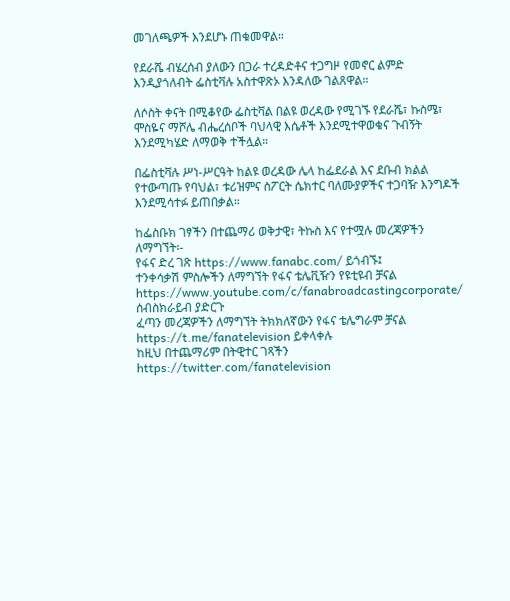መገለጫዎች እንደሆኑ ጠቁመዋል።

የደራሼ ብሄረሰብ ያለውን በጋራ ተረዳድቶና ተጋግዞ የመኖር ልምድ እንዲያጎለብት ፌስቲቫሉ አስተዋጽኦ እንዳለው ገልጸዋል።

ለሶስት ቀናት በሚቆየው ፌስቲቫል በልዩ ወረዳው የሚገኙ የደራሼ፣ ኩስሜ፣ ሞስዬና ማሾሌ ብሔረሰቦች ባህላዊ እሴቶች እንደሚተዋወቁና ጉብኝት እንደሚካሄድ ለማወቅ ተችሏል።

በፌስቲቫሉ ሥነ-ሥርዓት ከልዩ ወረዳው ሌላ ከፌደራል እና ደቡብ ክልል የተውጣጡ የባህል፣ ቱሪዝምና ስፖርት ሴክተር ባለሙያዎችና ተጋባዥ እንግዶች እንደሚሳተፉ ይጠበቃል።

ከፌስቡክ ገፃችን በተጨማሪ ወቅታዊ፣ ትኩስ እና የተሟሉ መረጃዎችን ለማግኘት፡-
የፋና ድረ ገጽ https://www.fanabc.com/ ይጎብኙ፤
ተንቀሳቃሽ ምስሎችን ለማግኘት የፋና ቴሌቪዥን የዩቲዩብ ቻናል https://www.youtube.com/c/fanabroadcastingcorporate/ ሰብስክራይብ ያድርጉ
ፈጣን መረጃዎችን ለማግኘት ትክክለኛውን የፋና ቴሌግራም ቻናል https://t.me/fanatelevision ይቀላቀሉ
ከዚህ በተጨማሪም በትዊተር ገጻችን https://twitter.com/fanatelevision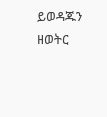ይወዳጁን
ዘወትር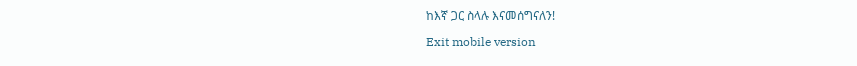ከእኛ ጋር ስላሉ እናመሰግናለን!

Exit mobile version